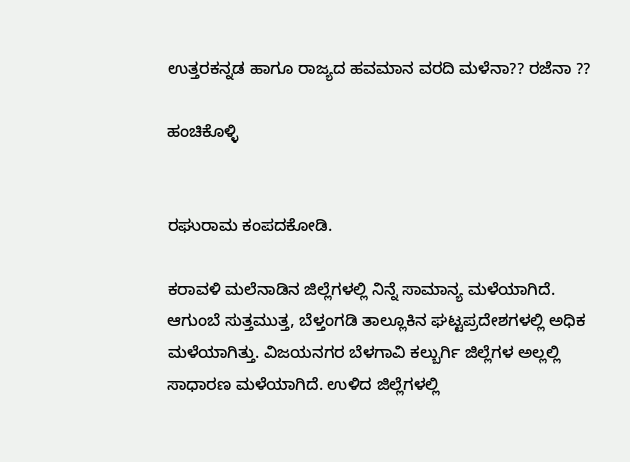ಉತ್ತರಕನ್ನಡ ಹಾಗೂ ರಾಜ್ಯದ ಹವಮಾನ ವರದಿ ಮಳೆನಾ?? ರಜೆನಾ ??

ಹಂಚಿಕೊಳ್ಳಿ


ರಘುರಾಮ ಕಂಪದಕೋಡಿ.

ಕರಾವಳಿ ಮಲೆನಾಡಿನ ಜಿಲ್ಲೆಗಳಲ್ಲಿ ನಿನ್ನೆ ಸಾಮಾನ್ಯ ಮಳೆಯಾಗಿದೆ. ಆಗುಂಬೆ ಸುತ್ತಮುತ್ತ, ಬೆಳ್ತಂಗಡಿ ತಾಲ್ಲೂಕಿನ ಘಟ್ಟಪ್ರದೇಶಗಳಲ್ಲಿ ಅಧಿಕ ಮಳೆಯಾಗಿತ್ತು. ವಿಜಯನಗರ ಬೆಳಗಾವಿ ಕಲ್ಬುರ್ಗಿ ಜಿಲ್ಲೆಗಳ ಅಲ್ಲಲ್ಲಿ ಸಾಧಾರಣ ಮಳೆಯಾಗಿದೆ. ಉಳಿದ ಜಿಲ್ಲೆಗಳಲ್ಲಿ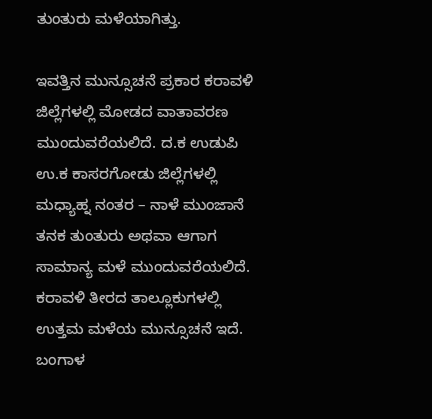ತುಂತುರು ಮಳೆಯಾಗಿತ್ತು.

ಇವತ್ತಿನ ಮುನ್ಸೂಚನೆ ಪ್ರಕಾರ ಕರಾವಳಿ ಜಿಲ್ಲೆಗಳಲ್ಲಿ ಮೋಡದ ವಾತಾವರಣ ಮುಂದುವರೆಯಲಿದೆ. ದ.ಕ ಉಡುಪಿ ಉ.ಕ ಕಾಸರಗೋಡು ಜಿಲ್ಲೆಗಳಲ್ಲಿ ಮಧ್ಯಾಹ್ನ ನಂತರ – ನಾಳೆ ಮುಂಜಾನೆ ತನಕ ತುಂತುರು ಅಥವಾ ಆಗಾಗ ಸಾಮಾನ್ಯ ಮಳೆ ಮುಂದುವರೆಯಲಿದೆ. ಕರಾವಳಿ ತೀರದ ತಾಲ್ಲೂಕುಗಳಲ್ಲಿ ಉತ್ತಮ ಮಳೆಯ ಮುನ್ಸೂಚನೆ ಇದೆ. ಬಂಗಾಳ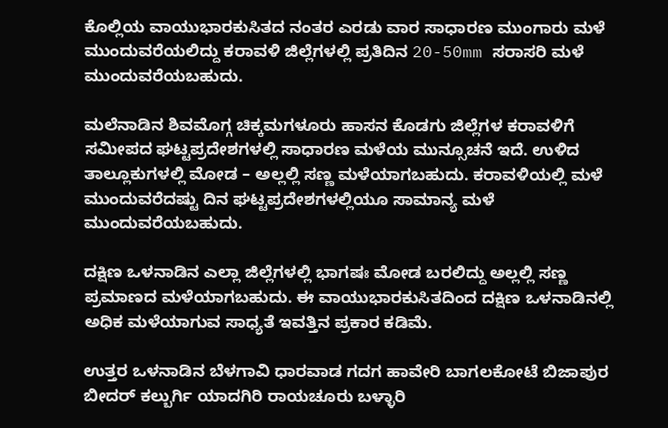ಕೊಲ್ಲಿಯ ವಾಯುಭಾರಕುಸಿತದ ನಂತರ ಎರಡು ವಾರ ಸಾಧಾರಣ ಮುಂಗಾರು ಮಳೆ ಮುಂದುವರೆಯಲಿದ್ದು ಕರಾವಳಿ ಜಿಲ್ಲೆಗಳಲ್ಲಿ ಪ್ರತಿದಿನ 20-50mm ಸರಾಸರಿ ಮಳೆ ಮುಂದುವರೆಯಬಹುದು.

ಮಲೆನಾಡಿನ ಶಿವಮೊಗ್ಗ ಚಿಕ್ಕಮಗಳೂರು ಹಾಸನ ಕೊಡಗು ಜಿಲ್ಲೆಗಳ ಕರಾವಳಿಗೆ ಸಮೀಪದ ಘಟ್ಟಪ್ರದೇಶಗಳಲ್ಲಿ ಸಾಧಾರಣ ಮಳೆಯ ಮುನ್ಸೂಚನೆ ಇದೆ. ಉಳಿದ ತಾಲ್ಲೂಕುಗಳಲ್ಲಿ ಮೋಡ – ಅಲ್ಲಲ್ಲಿ ಸಣ್ಣ ಮಳೆಯಾಗಬಹುದು. ಕರಾವಳಿಯಲ್ಲಿ ಮಳೆ ಮುಂದುವರೆದಷ್ಟು ದಿನ ಘಟ್ಟಪ್ರದೇಶಗಳಲ್ಲಿಯೂ ಸಾಮಾನ್ಯ ಮಳೆ ಮುಂದುವರೆಯಬಹುದು.

ದಕ್ಷಿಣ ಒಳನಾಡಿನ ಎಲ್ಲಾ ಜಿಲ್ಲೆಗಳಲ್ಲಿ ಭಾಗಷಃ ಮೋಡ ಬರಲಿದ್ದು ಅಲ್ಲಲ್ಲಿ ಸಣ್ಣ ಪ್ರಮಾಣದ ಮಳೆಯಾಗಬಹುದು. ಈ ವಾಯುಭಾರಕುಸಿತದಿಂದ ದಕ್ಷಿಣ ಒಳನಾಡಿನಲ್ಲಿ ಅಧಿಕ ಮಳೆಯಾಗುವ ಸಾಧ್ಯತೆ ಇವತ್ತಿನ ಪ್ರಕಾರ ಕಡಿಮೆ.

ಉತ್ತರ ಒಳನಾಡಿನ ಬೆಳಗಾವಿ ಧಾರವಾಡ ಗದಗ ಹಾವೇರಿ ಬಾಗಲಕೋಟೆ ಬಿಜಾಪುರ ಬೀದರ್ ಕಲ್ಬುರ್ಗಿ ಯಾದಗಿರಿ ರಾಯಚೂರು ಬಳ್ಳಾರಿ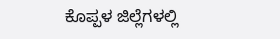ಕೊಪ್ಪಳ ಜಿಲ್ಲೆಗಳಲ್ಲಿ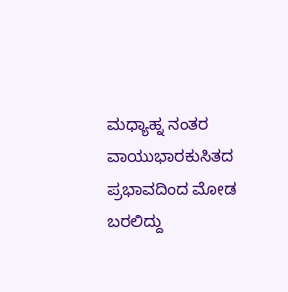ಮಧ್ಯಾಹ್ನ ನಂತರ ವಾಯುಭಾರಕುಸಿತದ ಪ್ರಭಾವದಿಂದ ಮೋಡ ಬರಲಿದ್ದು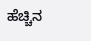ಹೆಚ್ಚಿನ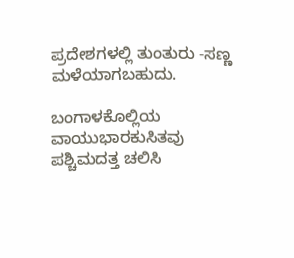ಪ್ರದೇಶಗಳಲ್ಲಿ ತುಂತುರು -ಸಣ್ಣ ಮಳೆಯಾಗಬಹುದು.

ಬಂಗಾಳಕೊಲ್ಲಿಯ ವಾಯುಭಾರಕುಸಿತವು ಪಶ್ಚಿಮದತ್ತ ಚಲಿಸಿ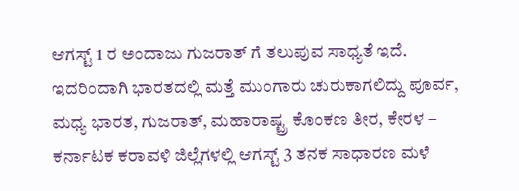ಆಗಸ್ಟ್ 1 ರ ಅಂದಾಜು ಗುಜರಾತ್ ಗೆ ತಲುಪುವ ಸಾಧ್ಯತೆ ಇದೆ. ಇದರಿಂದಾಗಿ ಭಾರತದಲ್ಲಿ ಮತ್ತೆ ಮುಂಗಾರು ಚುರುಕಾಗಲಿದ್ದು ಪೂರ್ವ, ಮಧ್ಯ ಭಾರತ, ಗುಜರಾತ್, ಮಹಾರಾಷ್ಟ್ರ ಕೊಂಕಣ ತೀರ, ಕೇರಳ – ಕರ್ನಾಟಕ ಕರಾವಳಿ ಜಿಲ್ಲೆಗಳಲ್ಲಿ ಆಗಸ್ಟ್ 3 ತನಕ ಸಾಧಾರಣ ಮಳೆ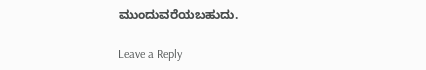ಮುಂದುವರೆಯಬಹುದು.

Leave a Reply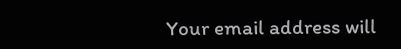Your email address will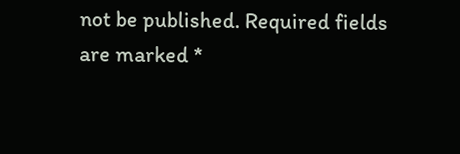not be published. Required fields are marked *